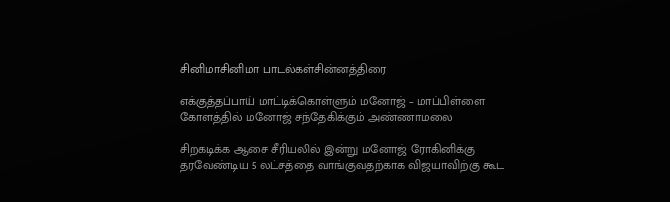சினிமாசினிமா பாடல்கள்சின்னத்திரை

எக்குத்தப்பாய் மாட்டிக்கொள்ளும் மனோஜ் – மாப்பிள்ளை கோளத்தில் மனோஜ் சந்தேகிக்கும் அண்ணாமலை

சிறகடிக்க ஆசை சீரியலில் இன்று மனோஜ் ரோகினிக்கு தரவேண்டிய 5 லட்சத்தை வாங்குவதற்காக விஜயாவிற்கு கூட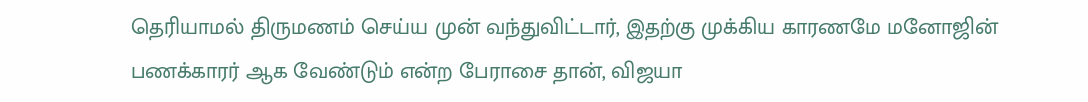தெரியாமல் திருமணம் செய்ய முன் வந்துவிட்டார், இதற்கு முக்கிய காரணமே மனோஜின் பணக்காரர் ஆக வேண்டும் என்ற பேராசை தான், விஜயா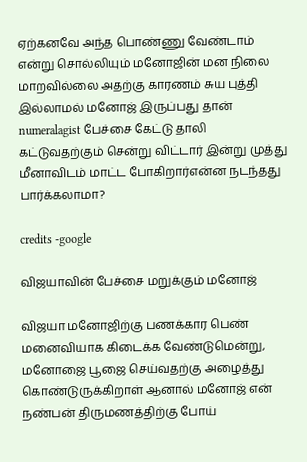ஏற்கனவே அந்த பொண்ணு வேண்டாம் என்று சொல்லியும் மனோஜின் மன நிலை மாறவில்லை அதற்கு காரணம் சுய புத்தி இல்லாமல் மனோஜ் இருப்பது தான் numeralagist பேச்சை கேட்டு தாலி கட்டுவதற்கும் சென்று விட்டார் இன்று முத்து மீனாவிடம் மாட்ட போகிறார்என்ன நடந்தது பார்க்கலாமா?

credits -google

விஜயாவின் பேச்சை மறுக்கும் மனோஜ்

விஜயா மனோஜிற்கு பணக்கார பெண் மனைவியாக கிடைக்க வேண்டுமென்று, மனோஜை பூஜை செய்வதற்கு அழைத்து கொண்டுருக்கிறாள் ஆனால் மனோஜ் என் நண்பன் திருமணத்திற்கு போய்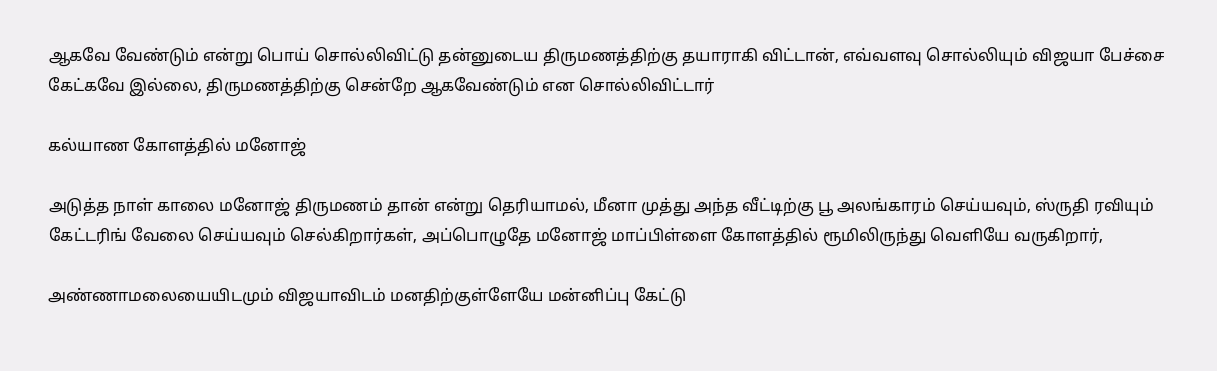ஆகவே வேண்டும் என்று பொய் சொல்லிவிட்டு தன்னுடைய திருமணத்திற்கு தயாராகி விட்டான், எவ்வளவு சொல்லியும் விஜயா பேச்சை கேட்கவே இல்லை, திருமணத்திற்கு சென்றே ஆகவேண்டும் என சொல்லிவிட்டார்

கல்யாண கோளத்தில் மனோஜ்

அடுத்த நாள் காலை மனோஜ் திருமணம் தான் என்று தெரியாமல், மீனா முத்து அந்த வீட்டிற்கு பூ அலங்காரம் செய்யவும், ஸ்ருதி ரவியும் கேட்டரிங் வேலை செய்யவும் செல்கிறார்கள், அப்பொழுதே மனோஜ் மாப்பிள்ளை கோளத்தில் ரூமிலிருந்து வெளியே வருகிறார்,

அண்ணாமலையையிடமும் விஜயாவிடம் மனதிற்குள்ளேயே மன்னிப்பு கேட்டு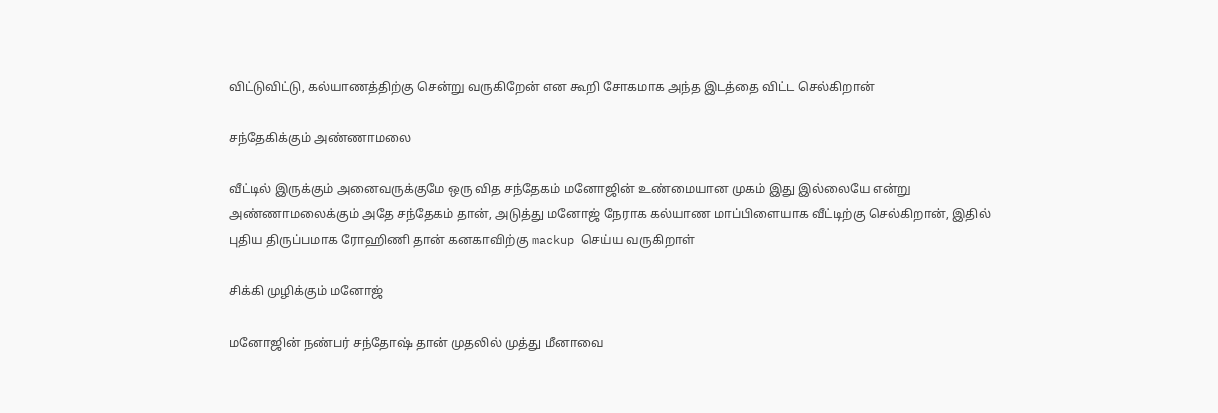விட்டுவிட்டு, கல்யாணத்திற்கு சென்று வருகிறேன் என கூறி சோகமாக அந்த இடத்தை விட்ட செல்கிறான்

சந்தேகிக்கும் அண்ணாமலை

வீட்டில் இருக்கும் அனைவருக்குமே ஒரு வித சந்தேகம் மனோஜின் உண்மையான முகம் இது இல்லையே என்று அண்ணாமலைக்கும் அதே சந்தேகம் தான், அடுத்து மனோஜ் நேராக கல்யாண மாப்பிளையாக வீட்டிற்கு செல்கிறான், இதில் புதிய திருப்பமாக ரோஹிணி தான் கனகாவிற்கு mackup செய்ய வருகிறாள்

சிக்கி முழிக்கும் மனோஜ்

மனோஜின் நண்பர் சந்தோஷ் தான் முதலில் முத்து மீனாவை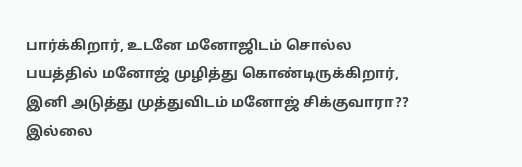பார்க்கிறார், உடனே மனோஜிடம் சொல்ல பயத்தில் மனோஜ் முழித்து கொண்டிருக்கிறார், இனி அடுத்து முத்துவிடம் மனோஜ் சிக்குவாரா?? இல்லை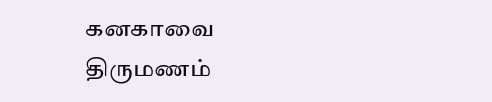கனகாவை திருமணம்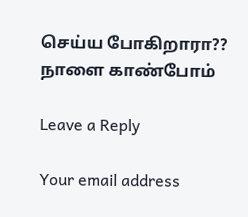செய்ய போகிறாரா?? நாளை காண்போம்

Leave a Reply

Your email address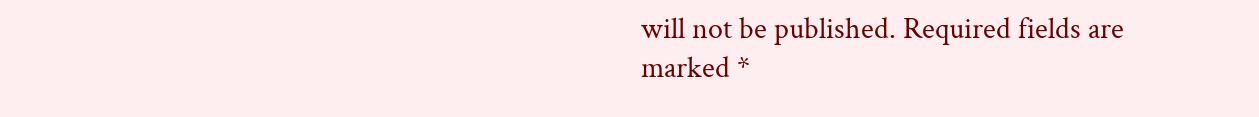will not be published. Required fields are marked *